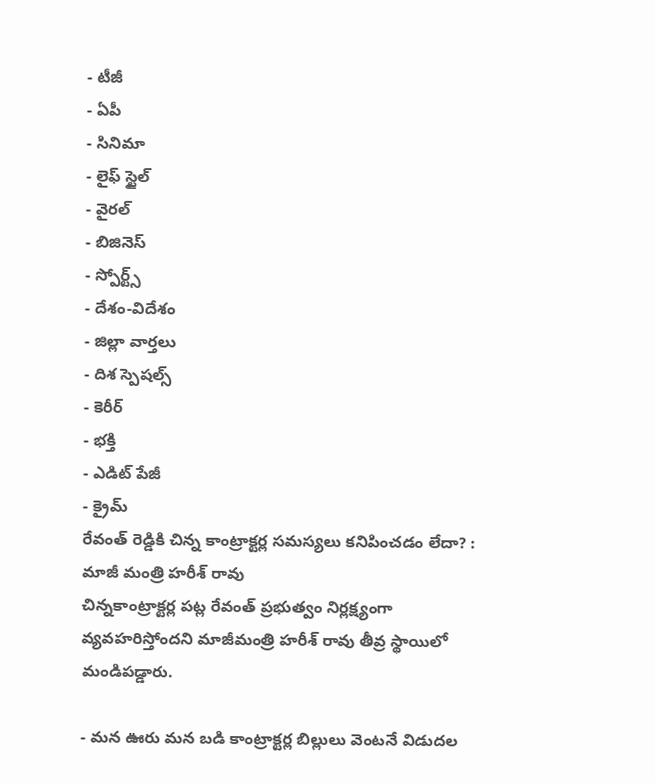- టీజీ
- ఏపీ
- సినిమా
- లైఫ్ స్టైల్
- వైరల్
- బిజినెస్
- స్పోర్ట్స్
- దేశం-విదేశం
- జిల్లా వార్తలు
- దిశ స్పెషల్స్
- కెరీర్
- భక్తి
- ఎడిట్ పేజీ
- క్రైమ్
రేవంత్ రెడ్డికి చిన్న కాంట్రాక్టర్ల సమస్యలు కనిపించడం లేదా? : మాజీ మంత్రి హరీశ్ రావు
చిన్నకాంట్రాక్టర్ల పట్ల రేవంత్ ప్రభుత్వం నిర్లక్ష్యంగా వ్యవహరిస్తోందని మాజీమంత్రి హరీశ్ రావు తీవ్ర స్థాయిలో మండిపడ్డారు.

- మన ఊరు మన బడి కాంట్రాక్టర్ల బిల్లులు వెంటనే విడుదల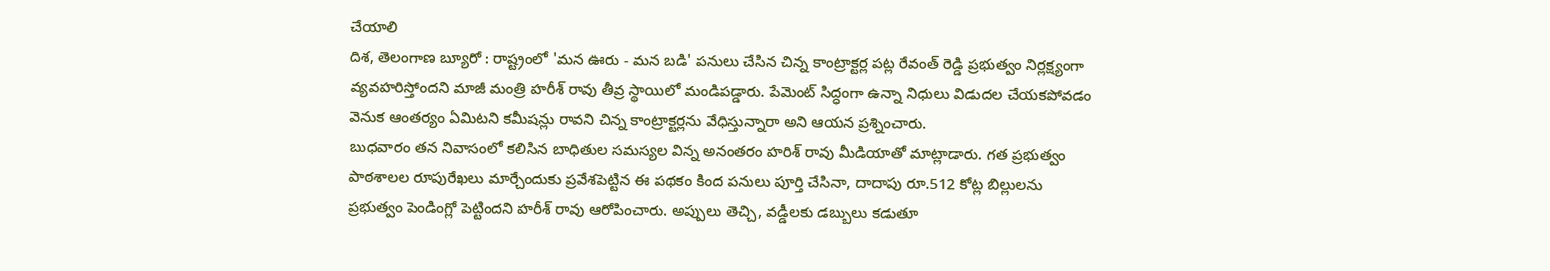చేయాలి
దిశ, తెలంగాణ బ్యూరో : రాష్ట్రంలో 'మన ఊరు - మన బడి' పనులు చేసిన చిన్న కాంట్రాక్టర్ల పట్ల రేవంత్ రెడ్డి ప్రభుత్వం నిర్లక్ష్యంగా వ్యవహరిస్తోందని మాజీ మంత్రి హరీశ్ రావు తీవ్ర స్థాయిలో మండిపడ్డారు. పేమెంట్ సిద్ధంగా ఉన్నా నిధులు విడుదల చేయకపోవడం వెనుక ఆంతర్యం ఏమిటని కమీషన్లు రావని చిన్న కాంట్రాక్టర్లను వేధిస్తున్నారా అని ఆయన ప్రశ్నించారు.
బుధవారం తన నివాసంలో కలిసిన బాధితుల సమస్యల విన్న అనంతరం హరిశ్ రావు మీడియాతో మాట్లాడారు. గత ప్రభుత్వం పాఠశాలల రూపురేఖలు మార్చేందుకు ప్రవేశపెట్టిన ఈ పథకం కింద పనులు పూర్తి చేసినా, దాదాపు రూ.512 కోట్ల బిల్లులను ప్రభుత్వం పెండింగ్లో పెట్టిందని హరీశ్ రావు ఆరోపించారు. అప్పులు తెచ్చి, వడ్డీలకు డబ్బులు కడుతూ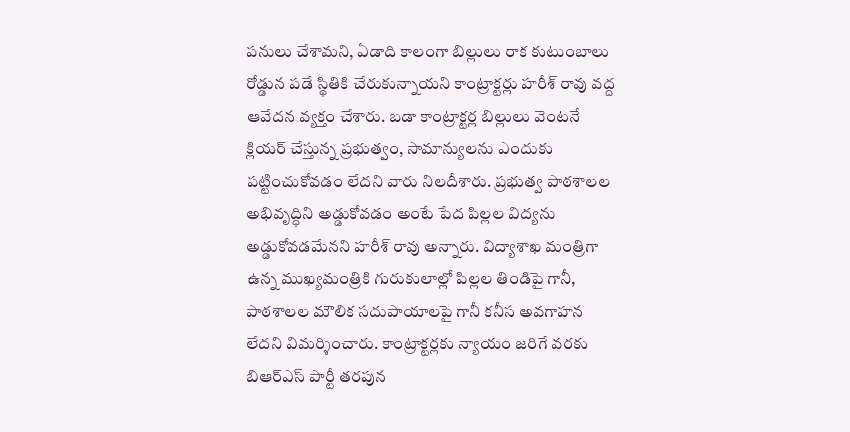పనులు చేశామని, ఏడాది కాలంగా బిల్లులు రాక కుటుంబాలు రోడ్డున పడే స్థితికి చేరుకున్నాయని కాంట్రాక్టర్లు హరీశ్ రావు వద్ద ఆవేదన వ్యక్తం చేశారు. బడా కాంట్రాక్టర్ల బిల్లులు వెంటనే క్లియర్ చేస్తున్న ప్రభుత్వం, సామాన్యులను ఎందుకు పట్టించుకోవడం లేదని వారు నిలదీశారు. ప్రభుత్వ పాఠశాలల అభివృద్ధిని అడ్డుకోవడం అంటే పేద పిల్లల విద్యను అడ్డుకోవడమేనని హరీశ్ రావు అన్నారు. విద్యాశాఖ మంత్రిగా ఉన్న ముఖ్యమంత్రికి గురుకులాల్లో పిల్లల తిండిపై గానీ, పాఠశాలల మౌలిక సదుపాయాలపై గానీ కనీస అవగాహన లేదని విమర్శించారు. కాంట్రాక్టర్లకు న్యాయం జరిగే వరకు బిఆర్ఎస్ పార్టీ తరపున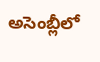అసెంబ్లీలో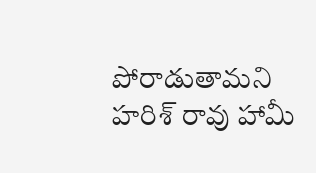పోరాడుతామని హరిశ్ రావు హామీ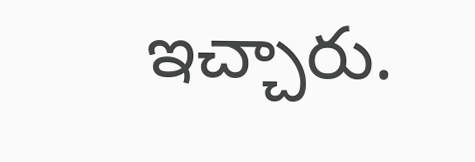ఇచ్చారు.